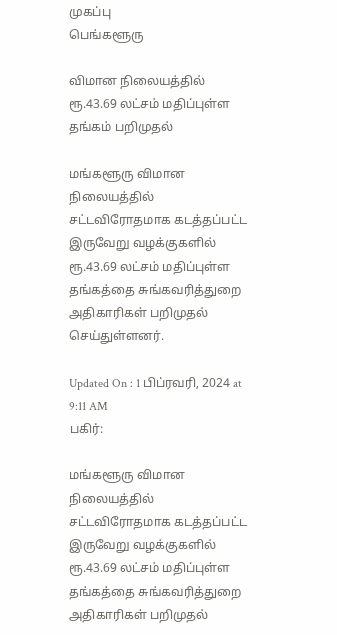முகப்பு
பெங்களூரு

விமான நிலையத்தில் ரூ.43.69 லட்சம் மதிப்புள்ள தங்கம் பறிமுதல்

மங்களூரு விமான நிலையத்தில் சட்டவிரோதமாக கடத்தப்பட்ட இருவேறு வழக்குகளில் ரூ.43.69 லட்சம் மதிப்புள்ள தங்கத்தை சுங்கவரித்துறை அதிகாரிகள் பறிமுதல் செய்துள்ளனர்.

Updated On : 1 பிப்ரவரி, 2024 at 9:11 AM
பகிர்:

மங்களூரு விமான நிலையத்தில் சட்டவிரோதமாக கடத்தப்பட்ட இருவேறு வழக்குகளில் ரூ.43.69 லட்சம் மதிப்புள்ள தங்கத்தை சுங்கவரித்துறை அதிகாரிகள் பறிமுதல்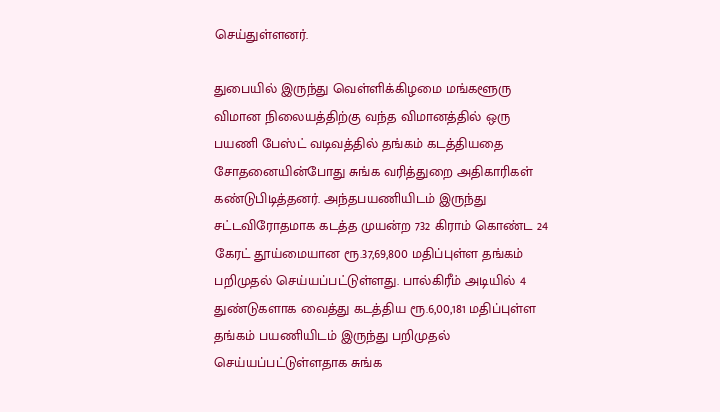செய்துள்ளனர்.

துபையில் இருந்து வெள்ளிக்கிழமை மங்களூரு விமான நிலையத்திற்கு வந்த விமானத்தில் ஒரு பயணி பேஸ்ட் வடிவத்தில் தங்கம் கடத்தியதை சோதனையின்போது சுங்க வரித்துறை அதிகாரிகள் கண்டுபிடித்தனர். அந்தபயணியிடம் இருந்து சட்டவிரோதமாக கடத்த முயன்ற 732 கிராம் கொண்ட 24 கேரட் தூய்மையான ரூ.37,69,800 மதிப்புள்ள தங்கம் பறிமுதல் செய்யப்பட்டுள்ளது. பால்கிரீம் அடியில் 4 துண்டுகளாக வைத்து கடத்திய ரூ.6,00,181 மதிப்புள்ள தங்கம் பயணியிடம் இருந்து பறிமுதல் செய்யப்பட்டுள்ளதாக சுங்க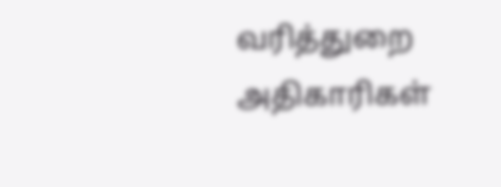வரித்துறை அதிகாரிகள்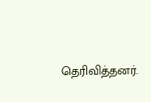தெரிவித்தனர்.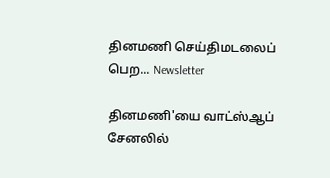தினமணி செய்திமடலைப் பெற... Newsletter

தினமணி'யை வாட்ஸ்ஆப் சேனலில்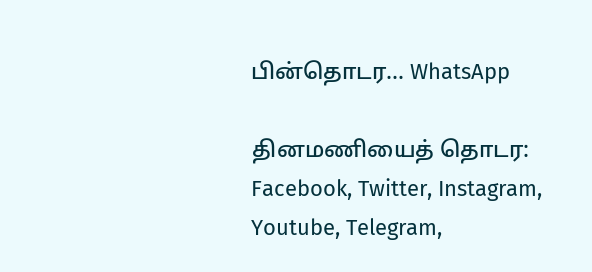பின்தொடர... WhatsApp

தினமணியைத் தொடர: Facebook, Twitter, Instagram, Youtube, Telegram,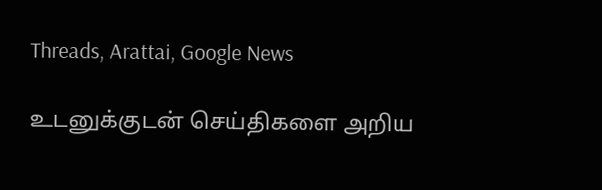Threads, Arattai, Google News

உடனுக்குடன் செய்திகளை அறிய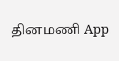தினமணி App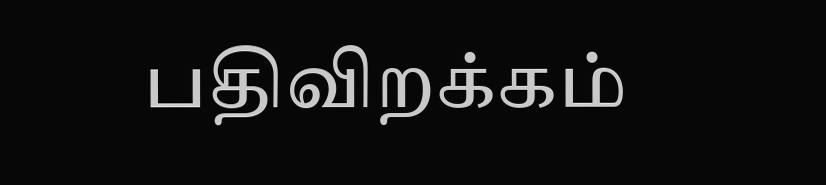பதிவிறக்கம்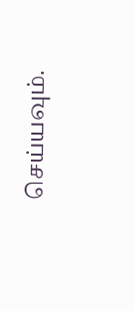செய்யவும்.